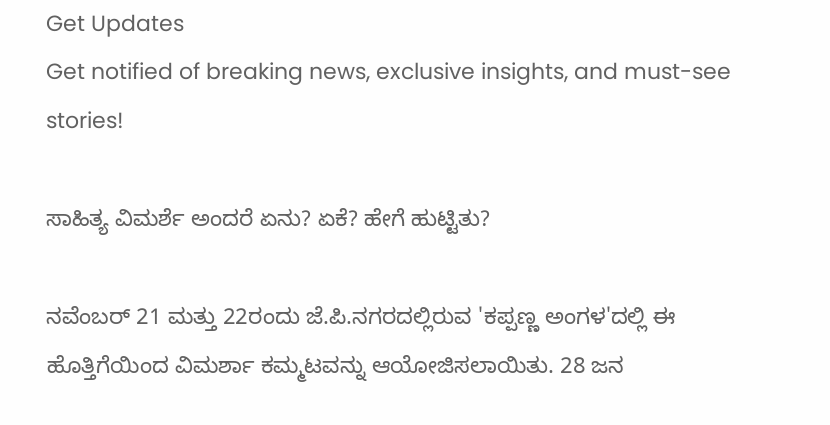Get Updates
Get notified of breaking news, exclusive insights, and must-see stories!

ಸಾಹಿತ್ಯ ವಿಮರ್ಶೆ ಅಂದರೆ ಏನು? ಏಕೆ? ಹೇಗೆ ಹುಟ್ಟಿತು?

ನವೆಂಬರ್ 21 ಮತ್ತು 22ರಂದು ಜೆ.ಪಿ.ನಗರದಲ್ಲಿರುವ 'ಕಪ್ಪಣ್ಣ ಅಂಗಳ'ದಲ್ಲಿ ಈ ಹೊತ್ತಿಗೆಯಿಂದ ವಿಮರ್ಶಾ ಕಮ್ಮಟವನ್ನು ಆಯೋಜಿಸಲಾಯಿತು. 28 ಜನ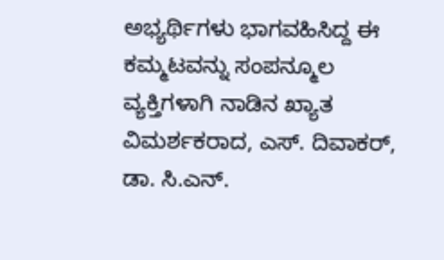ಅಭ್ಯರ್ಥಿಗಳು ಭಾಗವಹಿಸಿದ್ದ ಈ ಕಮ್ಮಟವನ್ನು ಸಂಪನ್ಮೂಲ ವ್ಯಕ್ತಿಗಳಾಗಿ ನಾಡಿನ ಖ್ಯಾತ ವಿಮರ್ಶಕರಾದ, ಎಸ್. ದಿವಾಕರ್, ಡಾ. ಸಿ.ಎನ್.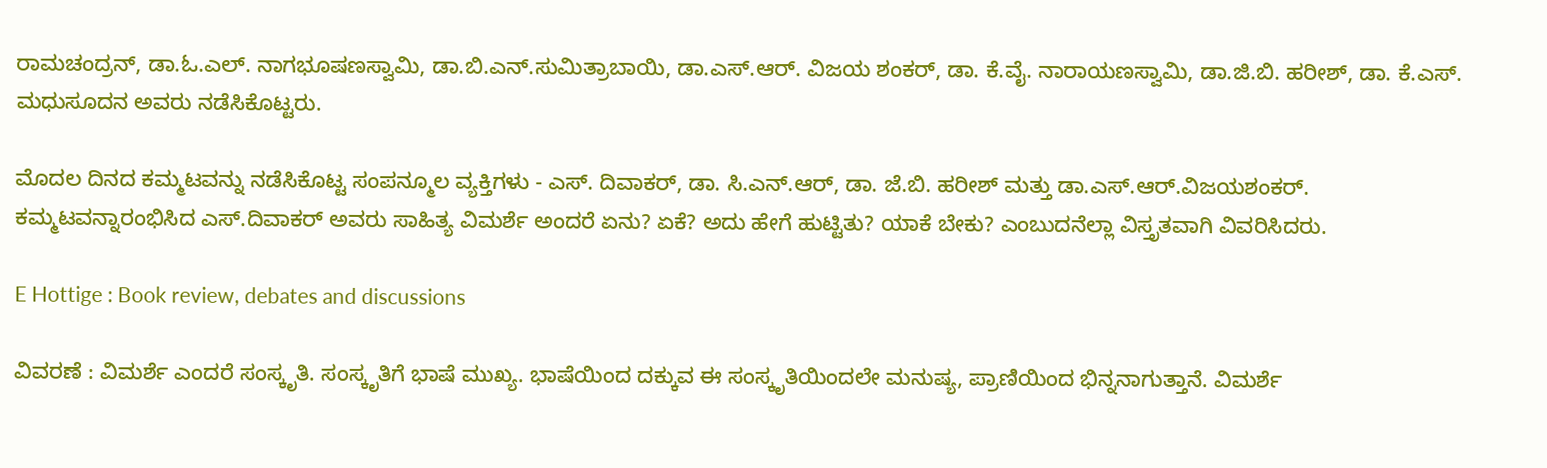ರಾಮಚಂದ್ರನ್, ಡಾ.ಓ.ಎಲ್. ನಾಗಭೂಷಣಸ್ವಾಮಿ, ಡಾ.ಬಿ.ಎನ್.ಸುಮಿತ್ರಾಬಾಯಿ, ಡಾ.ಎಸ್.ಆರ್. ವಿಜಯ ಶಂಕರ್, ಡಾ. ಕೆ.ವೈ. ನಾರಾಯಣಸ್ವಾಮಿ, ಡಾ.ಜಿ.ಬಿ. ಹರೀಶ್, ಡಾ. ಕೆ.ಎಸ್. ಮಧುಸೂದನ ಅವರು ನಡೆಸಿಕೊಟ್ಟರು.

ಮೊದಲ ದಿನದ ಕಮ್ಮಟವನ್ನು ನಡೆಸಿಕೊಟ್ಟ ಸಂಪನ್ಮೂಲ ವ್ಯಕ್ತಿಗಳು - ಎಸ್. ದಿವಾಕರ್, ಡಾ. ಸಿ.ಎನ್.ಆರ್, ಡಾ. ಜೆ.ಬಿ. ಹರೀಶ್ ಮತ್ತು ಡಾ.ಎಸ್.ಆರ್.ವಿಜಯಶಂಕರ್. ಕಮ್ಮಟವನ್ನಾರಂಭಿಸಿದ ಎಸ್.ದಿವಾಕರ್ ಅವರು ಸಾಹಿತ್ಯ ವಿಮರ್ಶೆ ಅಂದರೆ ಏನು? ಏಕೆ? ಅದು ಹೇಗೆ ಹುಟ್ಟಿತು? ಯಾಕೆ ಬೇಕು? ಎಂಬುದನೆಲ್ಲಾ ವಿಸ್ತೃತವಾಗಿ ವಿವರಿಸಿದರು.

E Hottige : Book review, debates and discussions

ವಿವರಣೆ : ವಿಮರ್ಶೆ ಎಂದರೆ ಸಂಸ್ಕೃತಿ. ಸಂಸ್ಕೃತಿಗೆ ಭಾಷೆ ಮುಖ್ಯ. ಭಾಷೆಯಿಂದ ದಕ್ಕುವ ಈ ಸಂಸ್ಕೃತಿಯಿಂದಲೇ ಮನುಷ್ಯ, ಪ್ರಾಣಿಯಿಂದ ಭಿನ್ನನಾಗುತ್ತಾನೆ. ವಿಮರ್ಶೆ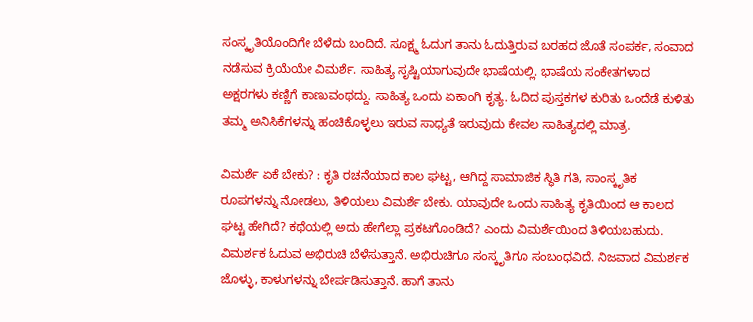ಸಂಸ್ಕೃತಿಯೊಂದಿಗೇ ಬೆಳೆದು ಬಂದಿದೆ. ಸೂಕ್ಷ್ಮ ಓದುಗ ತಾನು ಓದುತ್ತಿರುವ ಬರಹದ ಜೊತೆ ಸಂಪರ್ಕ, ಸಂವಾದ ನಡೆಸುವ ಕ್ರಿಯೆಯೇ ವಿಮರ್ಶೆ. ಸಾಹಿತ್ಯ ಸೃಷ್ಟಿಯಾಗುವುದೇ ಭಾಷೆಯಲ್ಲಿ. ಭಾಷೆಯ ಸಂಕೇತಗಳಾದ ಅಕ್ಷರಗಳು ಕಣ್ಣಿಗೆ ಕಾಣುವಂಥದ್ದು. ಸಾಹಿತ್ಯ ಒಂದು ಏಕಾಂಗಿ ಕೃತ್ಯ. ಓದಿದ ಪುಸ್ತಕಗಳ ಕುರಿತು ಒಂದೆಡೆ ಕುಳಿತು ತಮ್ಮ ಅನಿಸಿಕೆಗಳನ್ನು ಹಂಚಿಕೊಳ್ಳಲು ಇರುವ ಸಾಧ್ಯತೆ ಇರುವುದು ಕೇವಲ ಸಾಹಿತ್ಯದಲ್ಲಿ ಮಾತ್ರ.

ವಿಮರ್ಶೆ ಏಕೆ ಬೇಕು? : ಕೃತಿ ರಚನೆಯಾದ ಕಾಲ ಘಟ್ಟ, ಆಗಿದ್ದ ಸಾಮಾಜಿಕ ಸ್ಥಿತಿ ಗತಿ, ಸಾಂಸ್ಕೃತಿಕ ರೂಪಗಳನ್ನು ನೋಡಲು, ತಿಳಿಯಲು ವಿಮರ್ಶೆ ಬೇಕು. ಯಾವುದೇ ಒಂದು ಸಾಹಿತ್ಯ ಕೃತಿಯಿಂದ ಆ ಕಾಲದ ಘಟ್ಟ ಹೇಗಿದೆ? ಕಥೆಯಲ್ಲಿ ಅದು ಹೇಗೆಲ್ಲಾ ಪ್ರಕಟಗೊಂಡಿದೆ? ಎಂದು ವಿಮರ್ಶೆಯಿಂದ ತಿಳಿಯಬಹುದು. ವಿಮರ್ಶಕ ಓದುವ ಅಭಿರುಚಿ ಬೆಳೆಸುತ್ತಾನೆ. ಅಭಿರುಚಿಗೂ ಸಂಸ್ಕೃತಿಗೂ ಸಂಬಂಧವಿದೆ. ನಿಜವಾದ ವಿಮರ್ಶಕ ಜೊಳ್ಳು, ಕಾಳುಗಳನ್ನು ಬೇರ್ಪಡಿಸುತ್ತಾನೆ. ಹಾಗೆ ತಾನು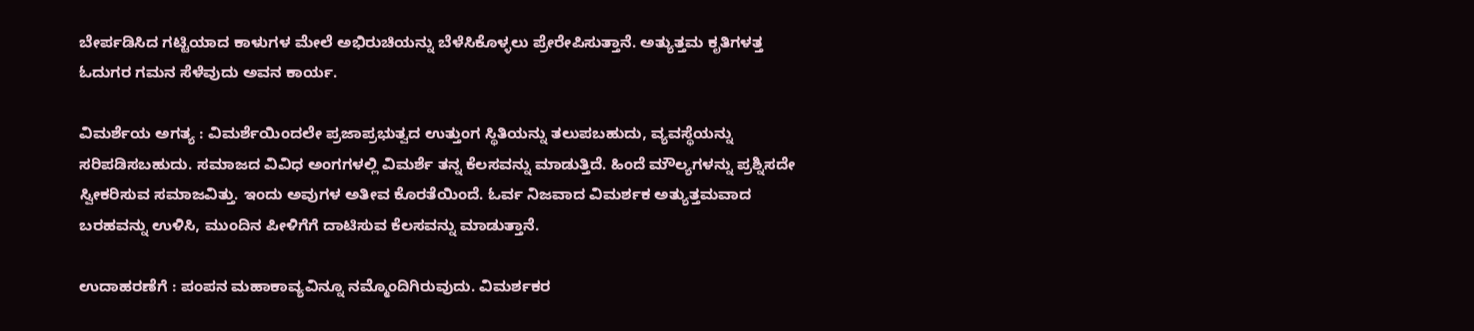ಬೇರ್ಪಡಿಸಿದ ಗಟ್ಟಿಯಾದ ಕಾಳುಗಳ ಮೇಲೆ ಅಭಿರುಚಿಯನ್ನು ಬೆಳೆಸಿಕೊಳ್ಳಲು ಪ್ರೇರೇಪಿಸುತ್ತಾನೆ. ಅತ್ಯುತ್ತಮ ಕೃತಿಗಳತ್ತ ಓದುಗರ ಗಮನ ಸೆಳೆವುದು ಅವನ ಕಾರ್ಯ.

ವಿಮರ್ಶೆಯ ಅಗತ್ಯ : ವಿಮರ್ಶೆಯಿಂದಲೇ ಪ್ರಜಾಪ್ರಭುತ್ವದ ಉತ್ತುಂಗ ಸ್ಥಿತಿಯನ್ನು ತಲುಪಬಹುದು, ವ್ಯವಸ್ಥೆಯನ್ನು ಸರಿಪಡಿಸಬಹುದು. ಸಮಾಜದ ವಿವಿಧ ಅಂಗಗಳಲ್ಲಿ ವಿಮರ್ಶೆ ತನ್ನ ಕೆಲಸವನ್ನು ಮಾಡುತ್ತಿದೆ. ಹಿಂದೆ ಮೌಲ್ಯಗಳನ್ನು ಪ್ರಶ್ನಿಸದೇ ಸ್ವೀಕರಿಸುವ ಸಮಾಜವಿತ್ತು. ಇಂದು ಅವುಗಳ ಅತೀವ ಕೊರತೆಯಿಂದೆ. ಓರ್ವ ನಿಜವಾದ ವಿಮರ್ಶಕ ಅತ್ಯುತ್ತಮವಾದ ಬರಹವನ್ನು ಉಳಿಸಿ, ಮುಂದಿನ ಪೀಳಿಗೆಗೆ ದಾಟಿಸುವ ಕೆಲಸವನ್ನು ಮಾಡುತ್ತಾನೆ.

ಉದಾಹರಣೆಗೆ : ಪಂಪನ ಮಹಾಕಾವ್ಯವಿನ್ನೂ ನಮ್ಮೊಂದಿಗಿರುವುದು. ವಿಮರ್ಶಕರ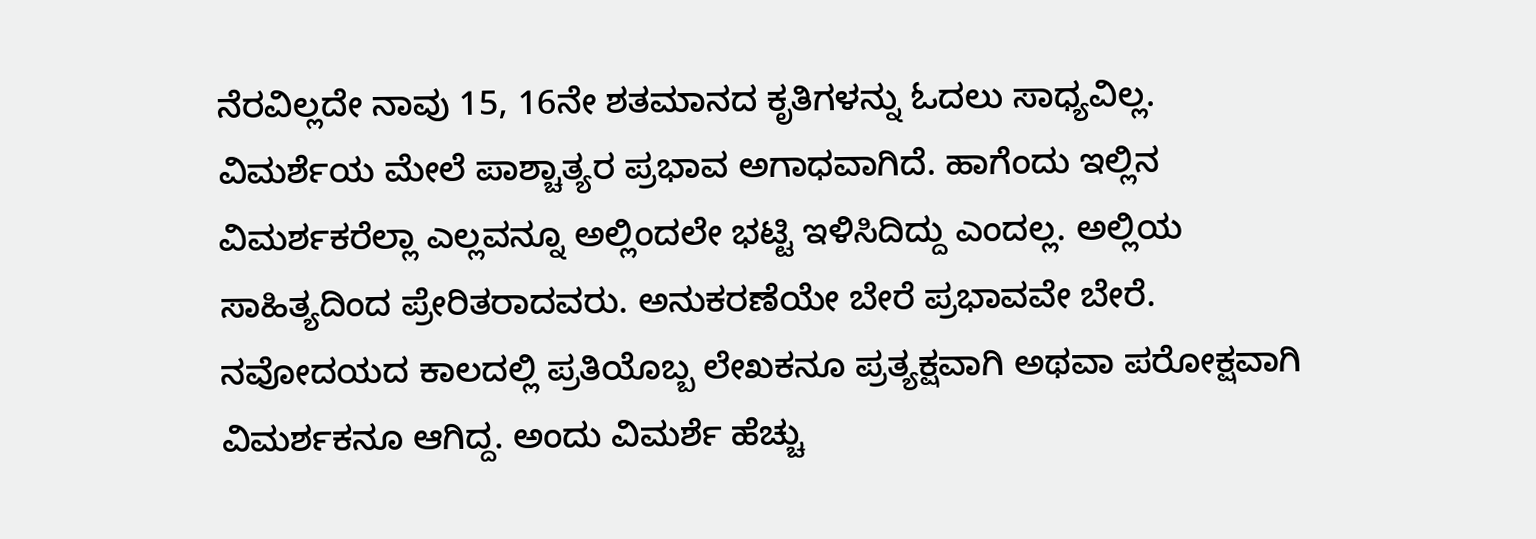ನೆರವಿಲ್ಲದೇ ನಾವು 15, 16ನೇ ಶತಮಾನದ ಕೃತಿಗಳನ್ನು ಓದಲು ಸಾಧ್ಯವಿಲ್ಲ. ವಿಮರ್ಶೆಯ ಮೇಲೆ ಪಾಶ್ಚಾತ್ಯರ ಪ್ರಭಾವ ಅಗಾಧವಾಗಿದೆ. ಹಾಗೆಂದು ಇಲ್ಲಿನ ವಿಮರ್ಶಕರೆಲ್ಲಾ ಎಲ್ಲವನ್ನೂ ಅಲ್ಲಿಂದಲೇ ಭಟ್ಟಿ ಇಳಿಸಿದಿದ್ದು ಎಂದಲ್ಲ. ಅಲ್ಲಿಯ ಸಾಹಿತ್ಯದಿಂದ ಪ್ರೇರಿತರಾದವರು. ಅನುಕರಣೆಯೇ ಬೇರೆ ಪ್ರಭಾವವೇ ಬೇರೆ. ನವೋದಯದ ಕಾಲದಲ್ಲಿ ಪ್ರತಿಯೊಬ್ಬ ಲೇಖಕನ‌ೂ ಪ್ರತ್ಯಕ್ಷವಾಗಿ ಅಥವಾ ಪರೋಕ್ಷವಾಗಿ ವಿಮರ್ಶಕನೂ ಆಗಿದ್ದ. ಅಂದು ವಿಮರ್ಶೆ ಹೆಚ್ಚು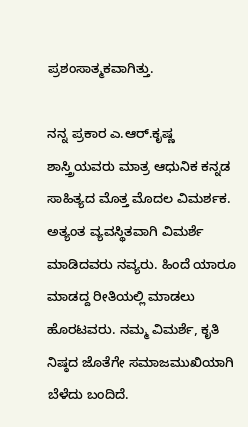ಪ್ರಶಂಸಾತ್ಮಕವಾಗಿತ್ತು.

ನನ್ನ ಪ್ರಕಾರ ಎ.ಆರ್.ಕೃಷ್ಣ ಶಾಸ್ತ್ರಿಯವರು ಮಾತ್ರ ಆಧುನಿಕ ಕನ್ನಡ ಸಾಹಿತ್ಯದ ಮೊತ್ತ ಮೊದಲ ವಿಮರ್ಶಕ. ಅತ್ಯಂತ ವ್ಯವಸ್ಥಿತವಾಗಿ ವಿಮರ್ಶೆ ಮಾಡಿದವರು ನವ್ಯರು. ಹಿಂದೆ ಯಾರೂ ಮಾಡದ್ದ ರೀತಿಯಲ್ಲಿ ಮಾಡಲು ಹೊರಟವರು. ನಮ್ಮ ವಿಮರ್ಶೆ, ಕೃತಿ ನಿಷ್ಠದ ಜೊತೆಗೇ ಸಮಾಜಮುಖಿಯಾಗಿ ಬೆಳೆದು ಬಂದಿದೆ.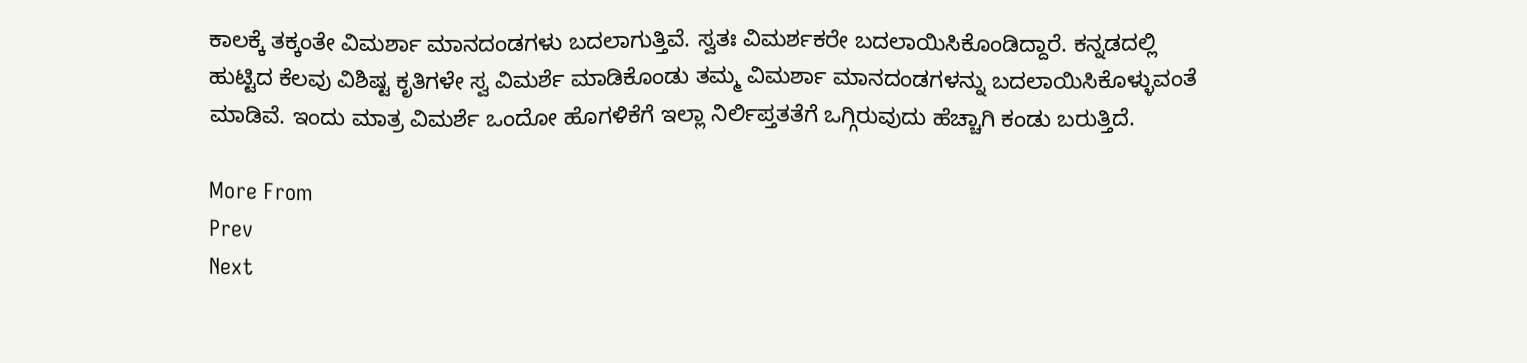ಕಾಲಕ್ಕೆ ತಕ್ಕಂತೇ ವಿಮರ್ಶಾ ಮಾನದಂಡಗಳು ಬದಲಾಗುತ್ತಿವೆ. ಸ್ವತಃ ವಿಮರ್ಶಕರೇ ಬದಲಾಯಿಸಿಕೊಂಡಿದ್ದಾರೆ. ಕನ್ನಡದಲ್ಲಿ ಹುಟ್ಟಿದ ಕೆಲವು ವಿಶಿಷ್ಟ ಕೃತಿಗಳೇ ಸ್ವ ವಿಮರ್ಶೆ ಮಾಡಿಕೊಂಡು ತಮ್ಮ ವಿಮರ್ಶಾ ಮಾನದಂಡಗಳನ್ನು ಬದಲಾಯಿಸಿಕೊಳ್ಳುವಂತೆ ಮಾಡಿವೆ. ಇಂದು ಮಾತ್ರ ವಿಮರ್ಶೆ ಒಂದೋ ಹೊಗಳಿಕೆಗೆ ಇಲ್ಲಾ ನಿರ್ಲಿಪ್ತತತೆಗೆ ಒಗ್ಗಿರುವುದು ಹೆಚ್ಚಾಗಿ ಕಂಡು ಬರುತ್ತಿದೆ.

More From
Prev
Next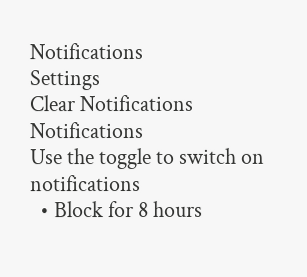Notifications
Settings
Clear Notifications
Notifications
Use the toggle to switch on notifications
  • Block for 8 hours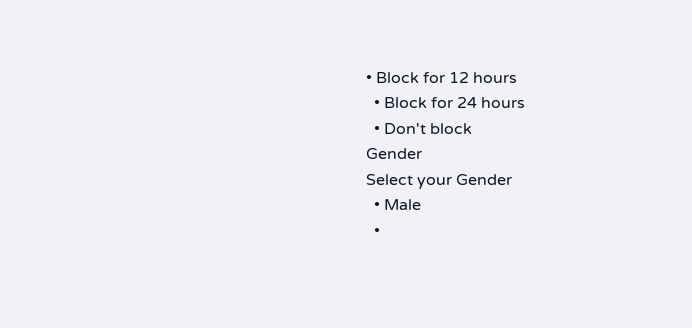• Block for 12 hours
  • Block for 24 hours
  • Don't block
Gender
Select your Gender
  • Male
  •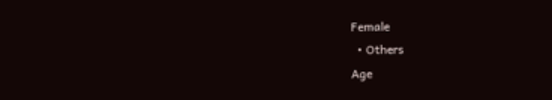Female
  • Others
Age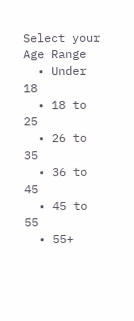Select your Age Range
  • Under 18
  • 18 to 25
  • 26 to 35
  • 36 to 45
  • 45 to 55
  • 55+